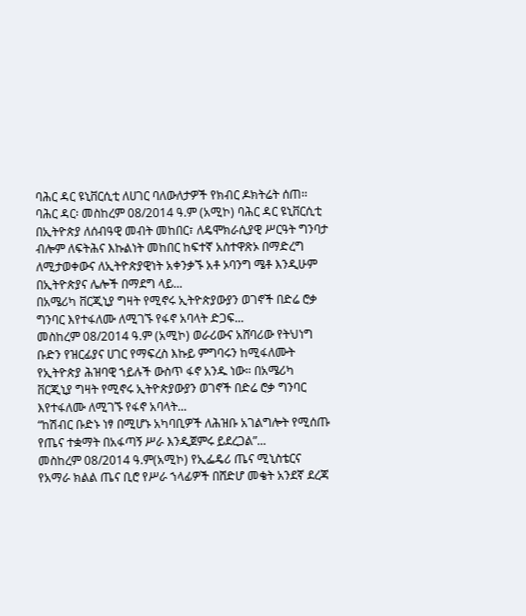ባሕር ዳር ዩኒቨርሲቲ ለሀገር ባለውለታዎች የክብር ዶክትሬት ሰጠ፡፡
ባሕር ዳር፡ መስከረም 08/2014 ዓ.ም (አሚኮ) ባሕር ዳር ዩኒቨርሲቲ በኢትዮጵያ ለሰብዓዊ መብት መከበር፣ ለዴሞክራሲያዊ ሥርዓት ግንባታ ብሎም ለፍትሕና እኩልነት መከበር ከፍተኛ አስተዋጽኦ በማድረግ ለሚታወቀውና ለኢትዮጵያዊነት አቀንቃኙ አቶ ኦባንግ ሜቶ እንዲሁም በኢትዮጵያና ሌሎች በማደግ ላይ...
በአሜሪካ ቨርጂኒያ ግዛት የሚኖሩ ኢትዮጵያውያን ወገኖች በድሬ ሮቃ ግንባር እየተፋለሙ ለሚገኙ የፋኖ አባላት ድጋፍ...
መስከረም 08/2014 ዓ.ም (አሚኮ) ወራሪውና አሸባሪው የትህነግ ቡድን የዝርፊያና ሀገር የማፍረስ እኩይ ምግባሩን ከሚፋለሙት የኢትዮጵያ ሕዝባዊ ኀይሉች ውስጥ ፋኖ አንዱ ነው። በአሜሪካ ቨርጂኒያ ግዛት የሚኖሩ ኢትዮጵያውያን ወገኖች በድሬ ሮቃ ግንባር እየተፋለሙ ለሚገኙ የፋኖ አባላት...
“ከሽብር ቡድኑ ነፃ በሚሆኑ አካባቢዎች ለሕዝቡ አገልግሎት የሚሰጡ የጤና ተቋማት በአፋጣኝ ሥራ እንዲጀምሩ ይደረጋል”...
መስከረም 08/2014 ዓ.ም(አሚኮ) የኢፌዴሪ ጤና ሚኒስቴርና የአማራ ክልል ጤና ቢሮ የሥራ ኀላፊዎች በሸድሆ መቄት አንደኛ ደረጃ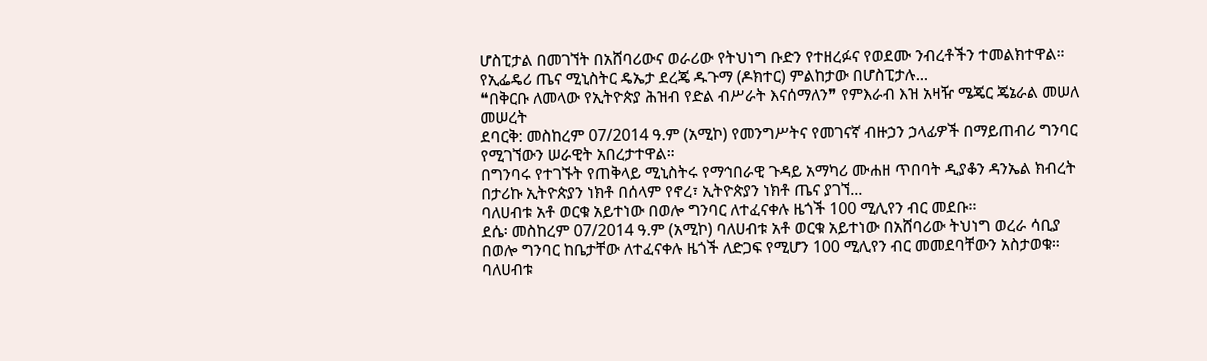ሆስፒታል በመገኘት በአሸባሪውና ወራሪው የትህነግ ቡድን የተዘረፉና የወደሙ ንብረቶችን ተመልክተዋል።
የኢፌዴሪ ጤና ሚኒስትር ዴኤታ ደረጄ ዱጉማ (ዶክተር) ምልከታው በሆስፒታሉ...
❝በቅርቡ ለመላው የኢትዮጵያ ሕዝብ የድል ብሥራት እናሰማለን❞ የምእራብ እዝ አዛዥ ሜጄር ጄኔራል መሠለ መሠረት
ደባርቅ: መስከረም 07/2014 ዓ.ም (አሚኮ) የመንግሥትና የመገናኛ ብዙኃን ኃላፊዎች በማይጠብሪ ግንባር የሚገኘውን ሠራዊት አበረታተዋል።
በግንባሩ የተገኙት የጠቅላይ ሚኒስትሩ የማኅበራዊ ጉዳይ አማካሪ ሙሐዘ ጥበባት ዲያቆን ዳንኤል ክብረት በታሪኩ ኢትዮጵያን ነክቶ በሰላም የኖረ፣ ኢትዮጵያን ነክቶ ጤና ያገኘ...
ባለሀብቱ አቶ ወርቁ አይተነው በወሎ ግንባር ለተፈናቀሉ ዜጎች 100 ሚሊየን ብር መደቡ፡፡
ደሴ፡ መስከረም 07/2014 ዓ.ም (አሚኮ) ባለሀብቱ አቶ ወርቁ አይተነው በአሸባሪው ትህነግ ወረራ ሳቢያ በወሎ ግንባር ከቤታቸው ለተፈናቀሉ ዜጎች ለድጋፍ የሚሆን 100 ሚሊየን ብር መመደባቸውን አስታወቁ።
ባለሀብቱ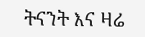ትናንት እና ዛሬ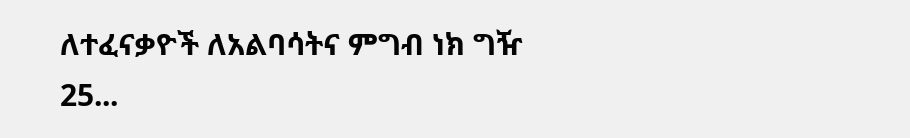ለተፈናቃዮች ለአልባሳትና ምግብ ነክ ግዥ 25...